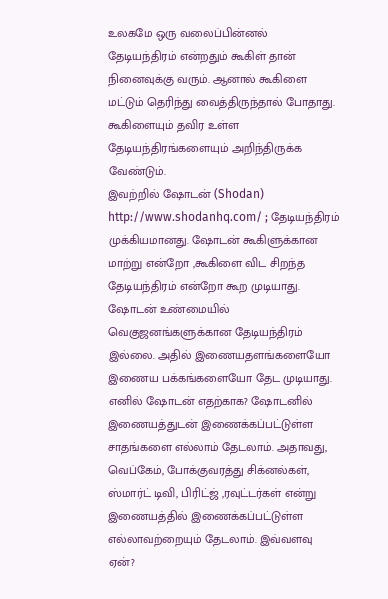உலகமே ஒரு வலைப்பின்னல்
தேடியந்திரம் என்றதும் கூகிள் தான் நினைவுக்கு வரும். ஆனால் கூகிளை மட்டும் தெரிந்து வைத்திருந்தால் போதாது. கூகிளையும் தவிர உள்ள தேடியந்திரங்களையும் அறிந்திருக்க வேண்டும்.
இவற்றில் ஷோடன் (Shodan) http://www.shodanhq.com/ ; தேடியந்திரம் முக்கியமானது. ஷோடன் கூகிளுக்கான மாற்று என்றோ ,கூகிளை விட சிறந்த தேடியந்திரம் என்றோ கூற முடியாது. ஷோடன் உண்மையில் வெகுஜனங்களுக்கான தேடியந்திரம் இல்லை. அதில் இணையதளங்களையோ இணைய பக்கங்களையோ தேட முடியாது. எனில் ஷோடன் எதற்காக? ஷோடனில் இணையத்துடன் இணைக்கப்பட்டுள்ள சாதங்களை எல்லாம் தேடலாம். அதாவது, வெப்கேம், போக்குவரத்து சிக்னல்கள், ஸ்மார்ட் டிவி, பிரிட்ஜ் ,ரவுட்டர்கள் என்று இணையத்தில் இணைக்கப்பட்டுள்ள எல்லாவற்றையும் தேடலாம். இவ்வளவு ஏன்?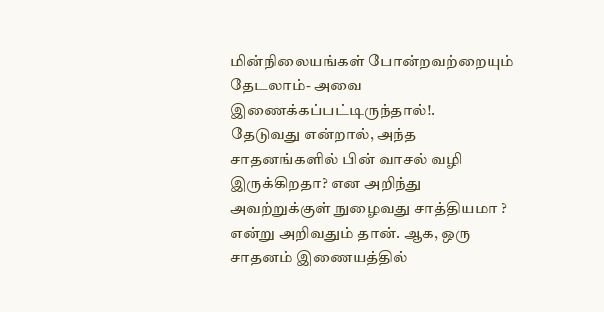மின்நிலையங்கள் போன்றவற்றையும் தேடலாம்- அவை இணைக்கப்பட்டிருந்தால்!.
தேடுவது என்றால், அந்த சாதனங்களில் பின் வாசல் வழி இருக்கிறதா? என அறிந்து அவற்றுக்குள் நுழைவது சாத்தியமா ? என்று அறிவதும் தான். ஆக, ஒரு சாதனம் இணையத்தில்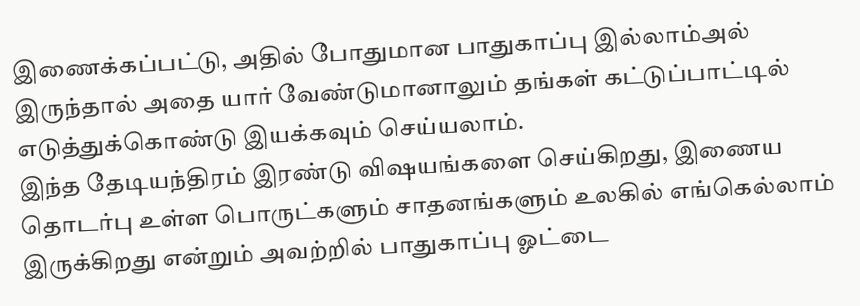இணைக்கப்பட்டு, அதில் போதுமான பாதுகாப்பு இல்லாம்அல் இருந்தால் அதை யார் வேண்டுமானாலும் தங்கள் கட்டுப்பாட்டில் எடுத்துக்கொண்டு இயக்கவும் செய்யலாம்.
இந்த தேடியந்திரம் இரண்டு விஷயங்களை செய்கிறது, இணைய தொடர்பு உள்ள பொருட்களும் சாதனங்களும் உலகில் எங்கெல்லாம் இருக்கிறது என்றும் அவற்றில் பாதுகாப்பு ஓட்டை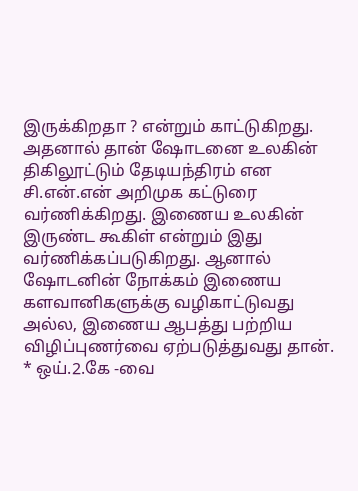இருக்கிறதா ? என்றும் காட்டுகிறது. அதனால் தான் ஷோடனை உலகின் திகிலூட்டும் தேடியந்திரம் என சி.என்.என் அறிமுக கட்டுரை வர்ணிக்கிறது. இணைய உலகின் இருண்ட கூகிள் என்றும் இது வர்ணிக்கப்படுகிறது. ஆனால் ஷோடனின் நோக்கம் இணைய களவானிகளுக்கு வழிகாட்டுவது அல்ல, இணைய ஆபத்து பற்றிய விழிப்புணர்வை ஏற்படுத்துவது தான்.
* ஒய்.2.கே -வை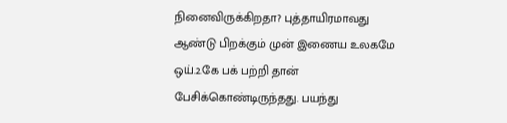நினைவிருக்கிறதா? புத்தாயிரமாவது ஆண்டு பிறக்கும் முன் இணைய உலகமே ஒய்.2.கே பக் பற்றி தான் பேசிக்கொண்டிருந்தது. பயந்து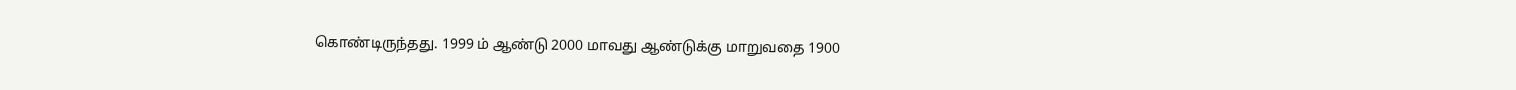கொண்டிருந்தது. 1999 ம் ஆண்டு 2000 மாவது ஆண்டுக்கு மாறுவதை 1900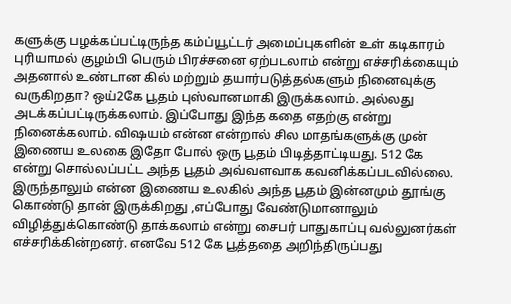களுக்கு பழக்கப்பட்டிருந்த கம்ப்யூட்டர் அமைப்புகளின் உள் கடிகாரம் புரியாமல் குழம்பி பெரும் பிரச்சனை ஏற்படலாம் என்று எச்சரிக்கையும் அதனால் உண்டான கில் மற்றும் தயார்படுத்தல்களும் நினைவுக்கு வருகிறதா? ஒய்2கே பூதம் புஸ்வானமாகி இருக்கலாம். அல்லது அடக்கப்பட்டிருக்கலாம். இப்போது இந்த கதை எதற்கு என்று நினைக்கலாம். விஷயம் என்ன என்றால் சில மாதங்களுக்கு முன் இணைய உலகை இதோ போல் ஒரு பூதம் பிடித்தாட்டியது. 512 கே என்று சொல்லப்பட்ட அந்த பூதம் அவ்வளவாக கவனிக்கப்படவில்லை. இருந்தாலும் என்ன இணைய உலகில் அந்த பூதம் இன்னமும் தூங்கு கொண்டு தான் இருக்கிறது ,எப்போது வேண்டுமானாலும் விழித்துக்கொண்டு தாக்கலாம் என்று சைபர் பாதுகாப்பு வல்லுனர்கள் எச்சரிக்கின்றனர். எனவே 512 கே பூத்ததை அறிந்திருப்பது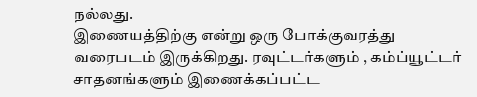நல்லது.
இணையத்திற்கு என்று ஒரு போக்குவரத்து வரைபடம் இருக்கிறது. ரவுட்டர்களும் , கம்ப்யூட்டர் சாதனங்களும் இணைக்கப்பட்ட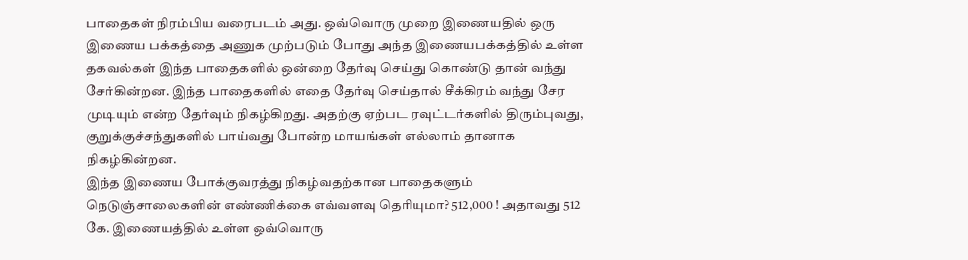பாதைகள் நிரம்பிய வரைபடம் அது. ஒவ்வொரு முறை இணையதில் ஒரு இணைய பக்கத்தை அணுக முற்படும் போது அந்த இணையபக்கத்தில் உள்ள தகவல்கள் இந்த பாதைகளில் ஒன்றை தேர்வு செய்து கொண்டு தான் வந்து சேர்கின்றன. இந்த பாதைகளில் எதை தேர்வு செய்தால் சீக்கிரம் வந்து சேர முடியும் என்ற தேர்வும் நிகழ்கிறது. அதற்கு ஏற்பட ரவுட்டர்களில் திரும்புவது, குறுக்குச்சந்துகளில் பாய்வது போன்ற மாயங்கள் எல்லாம் தானாக நிகழ்கின்றன.
இந்த இணைய போக்குவரத்து நிகழ்வதற்கான பாதைகளும் நெடுஞ்சாலைகளின் எண்ணிக்கை எவ்வளவு தெரியுமா? 512,000 ! அதாவது 512 கே. இணையத்தில் உள்ள ஒவ்வொரு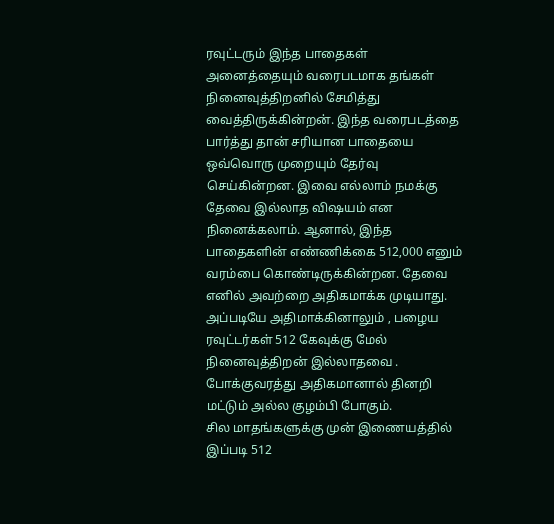ரவுட்டரும் இந்த பாதைகள் அனைத்தையும் வரைபடமாக தங்கள் நினைவுத்திறனில் சேமித்து வைத்திருக்கின்றன். இந்த வரைபடத்தை பார்த்து தான் சரியான பாதையை ஒவ்வொரு முறையும் தேர்வு செய்கின்றன. இவை எல்லாம் நமக்கு தேவை இல்லாத விஷயம் என நினைக்கலாம். ஆனால், இந்த பாதைகளின் எண்ணிக்கை 512,000 எனும் வரம்பை கொண்டிருக்கின்றன. தேவை எனில் அவற்றை அதிகமாக்க முடியாது. அப்படியே அதிமாக்கினாலும் , பழைய ரவுட்டர்கள் 512 கேவுக்கு மேல் நினைவுத்திறன் இல்லாதவை . போக்குவரத்து அதிகமானால் தினறி மட்டும் அல்ல குழம்பி போகும்.
சில மாதங்களுக்கு முன் இணையத்தில் இப்படி 512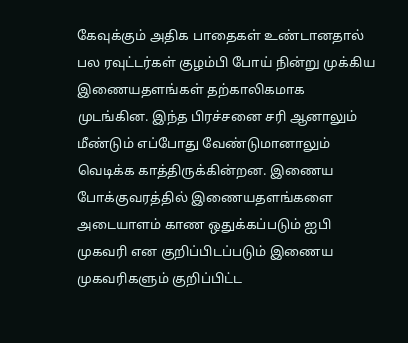கேவுக்கும் அதிக பாதைகள் உண்டானதால் பல ரவுட்டர்கள் குழம்பி போய் நின்று முக்கிய இணையதளங்கள் தற்காலிகமாக முடங்கின. இந்த பிரச்சனை சரி ஆனாலும் மீண்டும் எப்போது வேண்டுமானாலும் வெடிக்க காத்திருக்கின்றன. இணைய போக்குவரத்தில் இணையதளங்களை அடையாளம் காண ஒதுக்கப்படும் ஐபி முகவரி என குறிப்பிடப்படும் இணைய முகவரிகளும் குறிப்பிட்ட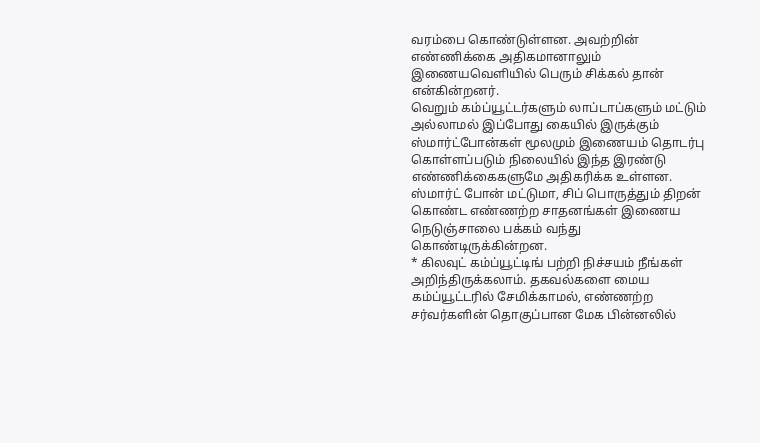வரம்பை கொண்டுள்ளன. அவற்றின் எண்ணிக்கை அதிகமானாலும் இணையவெளியில் பெரும் சிக்கல் தான் என்கின்றனர்.
வெறும் கம்ப்யூட்டர்களும் லாப்டாப்களும் மட்டும் அல்லாமல் இப்போது கையில் இருக்கும் ஸ்மார்ட்போன்கள் மூலமும் இணையம் தொடர்பு கொள்ளப்படும் நிலையில் இந்த இரண்டு எண்ணிக்கைகளுமே அதிகரிக்க உள்ளன. ஸ்மார்ட் போன் மட்டுமா, சிப் பொருத்தும் திறன் கொண்ட எண்ணற்ற சாதனங்கள் இணைய நெடுஞ்சாலை பக்கம் வந்து கொண்டிருக்கின்றன.
* கிலவுட் கம்ப்யூட்டிங் பற்றி நிச்சயம் நீங்கள் அறிந்திருக்கலாம். தகவல்களை மைய கம்ப்யூட்டரில் சேமிக்காமல், எண்ணற்ற சர்வர்களின் தொகுப்பான மேக பின்னலில்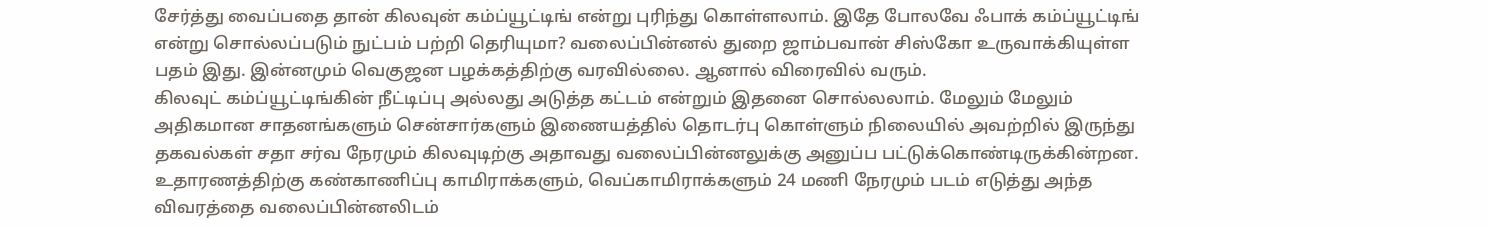சேர்த்து வைப்பதை தான் கிலவுன் கம்ப்யூட்டிங் என்று புரிந்து கொள்ளலாம். இதே போலவே ஃபாக் கம்ப்யூட்டிங் என்று சொல்லப்படும் நுட்பம் பற்றி தெரியுமா? வலைப்பின்னல் துறை ஜாம்பவான் சிஸ்கோ உருவாக்கியுள்ள பதம் இது. இன்னமும் வெகுஜன பழக்கத்திற்கு வரவில்லை. ஆனால் விரைவில் வரும்.
கிலவுட் கம்ப்யூட்டிங்கின் நீட்டிப்பு அல்லது அடுத்த கட்டம் என்றும் இதனை சொல்லலாம். மேலும் மேலும் அதிகமான சாதனங்களும் சென்சார்களும் இணையத்தில் தொடர்பு கொள்ளும் நிலையில் அவற்றில் இருந்து தகவல்கள் சதா சர்வ நேரமும் கிலவுடிற்கு அதாவது வலைப்பின்னலுக்கு அனுப்ப பட்டுக்கொண்டிருக்கின்றன. உதாரணத்திற்கு கண்காணிப்பு காமிராக்களும், வெப்காமிராக்களும் 24 மணி நேரமும் படம் எடுத்து அந்த விவரத்தை வலைப்பின்னலிடம்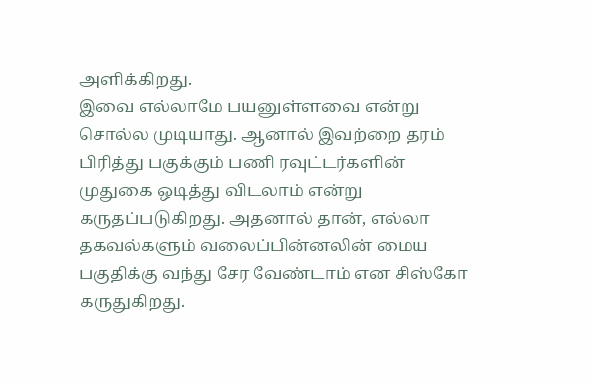அளிக்கிறது.
இவை எல்லாமே பயனுள்ளவை என்று சொல்ல முடியாது. ஆனால் இவற்றை தரம் பிரித்து பகுக்கும் பணி ரவுட்டர்களின் முதுகை ஒடித்து விடலாம் என்று கருதப்படுகிறது. அதனால் தான், எல்லா தகவல்களும் வலைப்பின்னலின் மைய பகுதிக்கு வந்து சேர வேண்டாம் என சிஸ்கோ கருதுகிறது.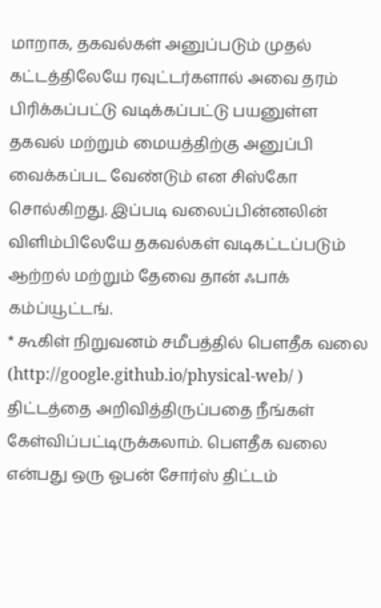மாறாக, தகவல்கள் அனுப்படும் முதல் கட்டத்திலேயே ரவுட்டர்களால் அவை தரம் பிரிக்கப்பட்டு வடிக்கப்பட்டு பயனுள்ள தகவல் மற்றும் மையத்திற்கு அனுப்பி வைக்கப்பட வேண்டும் என சிஸ்கோ சொல்கிறது. இப்படி வலைப்பின்னலின் விளிம்பிலேயே தகவல்கள் வடிகட்டப்படும் ஆற்றல் மற்றும் தேவை தான் ஃபாக் கம்ப்யூட்டங்.
* கூகிள் நிறுவனம் சமீபத்தில் பெளதீக வலை (http://google.github.io/physical-web/ ) திட்டத்தை அறிவித்திருப்பதை நீங்கள் கேள்விப்பட்டிருக்கலாம். பெளதீக வலை என்பது ஒரு ஓபன் சோர்ஸ் திட்டம்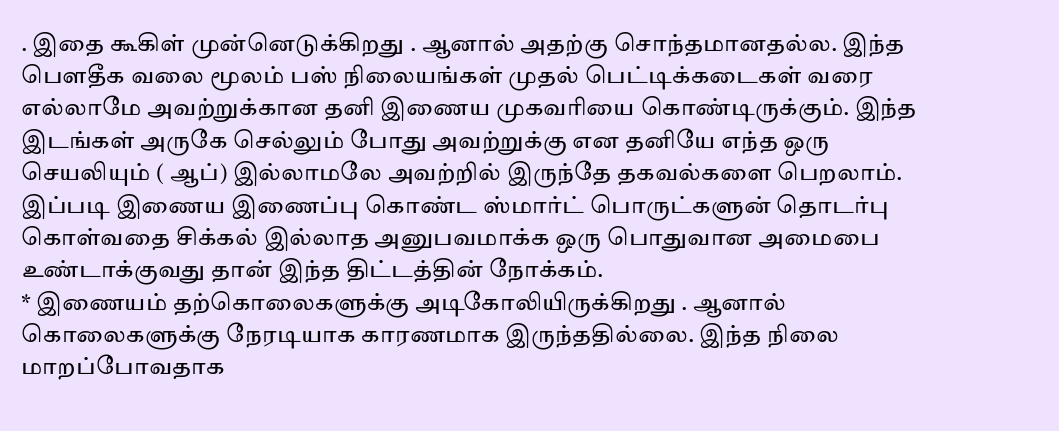. இதை கூகிள் முன்னெடுக்கிறது . ஆனால் அதற்கு சொந்தமானதல்ல. இந்த பெளதீக வலை மூலம் பஸ் நிலையங்கள் முதல் பெட்டிக்கடைகள் வரை எல்லாமே அவற்றுக்கான தனி இணைய முகவரியை கொண்டிருக்கும். இந்த இடங்கள் அருகே செல்லும் போது அவற்றுக்கு என தனியே எந்த ஒரு செயலியும் ( ஆப்) இல்லாமலே அவற்றில் இருந்தே தகவல்களை பெறலாம். இப்படி இணைய இணைப்பு கொண்ட ஸ்மார்ட் பொருட்களுன் தொடர்பு கொள்வதை சிக்கல் இல்லாத அனுபவமாக்க ஒரு பொதுவான அமைபை உண்டாக்குவது தான் இந்த திட்டத்தின் நோக்கம்.
* இணையம் தற்கொலைகளுக்கு அடிகோலியிருக்கிறது . ஆனால் கொலைகளுக்கு நேரடியாக காரணமாக இருந்ததில்லை. இந்த நிலை மாறப்போவதாக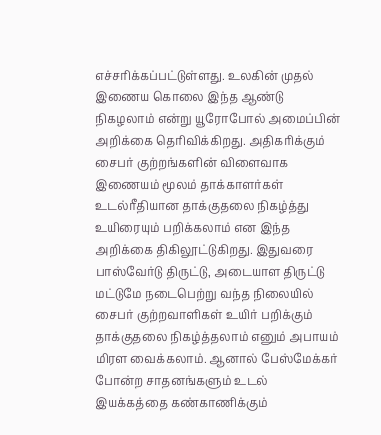எச்சரிக்கப்பட்டுள்ளது. உலகின் முதல் இணைய கொலை இந்த ஆண்டு நிகழலாம் என்று யூரோபோல் அமைப்பின் அறிக்கை தெரிவிக்கிறது. அதிகரிக்கும் சைபர் குற்றங்களின் விளைவாக இணையம் மூலம் தாக்காளர்கள் உடல்ரீதியான தாக்குதலை நிகழ்த்து உயிரையும் பறிக்கலாம் என இந்த அறிக்கை திகிலூட்டுகிறது. இதுவரை பாஸ்வேர்டு திருட்டு, அடையாள திருட்டு மட்டுமே நடைபெற்று வந்த நிலையில் சைபர் குற்றவாளிகள் உயிர் பறிக்கும் தாக்குதலை நிகழ்த்தலாம் எனும் அபாயம் மிரள வைக்கலாம். ஆனால் பேஸ்மேக்கர் போன்ற சாதனங்களும் உடல் இயக்கத்தை கண்காணிக்கும்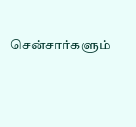சென்சார்களும்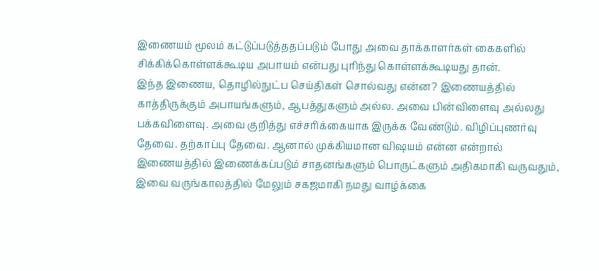இணையம் மூலம் கட்டுப்படுத்ததப்படும் போது அவை தாக்காளர்கள் கைகளில் சிக்கிக்கொள்ளக்கூடிய அபாயம் என்பது புரிந்து கொள்ளக்கூடியது தான்.
இந்த இணைய, தொழில்நுட்ப செய்திகள் சொல்வது என்ன? இணையத்தில் காத்திருக்கும் அபாயங்களும், ஆபத்துகளும் அல்ல. அவை பின்விளைவு அல்லது பக்கவிளைவு. அவை குறித்து எச்சரிக்கையாக இருக்க வேண்டும். விழிப்புணர்வு தேவை. தற்காப்பு தேவை. ஆனால் முக்கியமான விஷயம் என்ன என்றால் இணையத்தில் இணைக்கப்படும் சாதனங்களும் பொருட்களும் அதிகமாகி வருவதும், இவை வருங்காலத்தில் மேலும் சகஜமாகி நமது வாழ்க்கை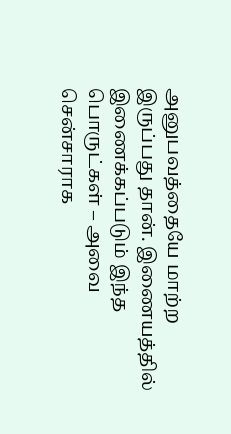அனுபவத்தையே மாற்ற இருப்பது தான். இணையத்தில் இணைக்கப்படும் இந்த பொருட்கள் – அவை சென்சாராக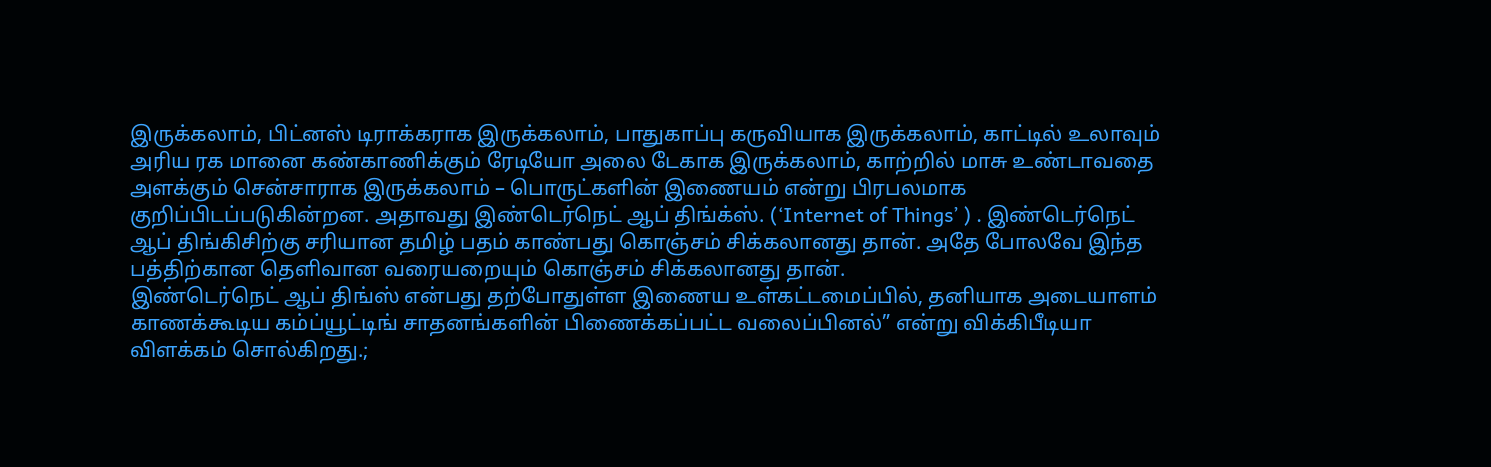இருக்கலாம், பிட்னஸ் டிராக்கராக இருக்கலாம், பாதுகாப்பு கருவியாக இருக்கலாம், காட்டில் உலாவும் அரிய ரக மானை கண்காணிக்கும் ரேடியோ அலை டேகாக இருக்கலாம், காற்றில் மாசு உண்டாவதை அளக்கும் சென்சாராக இருக்கலாம் – பொருட்களின் இணையம் என்று பிரபலமாக குறிப்பிடப்படுகின்றன. அதாவது இண்டெர்நெட் ஆப் திங்க்ஸ். (‘Internet of Things’ ) . இண்டெர்நெட் ஆப் திங்கிசிற்கு சரியான தமிழ் பதம் காண்பது கொஞ்சம் சிக்கலானது தான். அதே போலவே இந்த பத்திற்கான தெளிவான வரையறையும் கொஞ்சம் சிக்கலானது தான்.
இண்டெர்நெட் ஆப் திங்ஸ் என்பது தற்போதுள்ள இணைய உள்கட்டமைப்பில், தனியாக அடையாளம் காணக்கூடிய கம்ப்யூட்டிங் சாதனங்களின் பிணைக்கப்பட்ட வலைப்பினல்” என்று விக்கிபீடியா விளக்கம் சொல்கிறது.;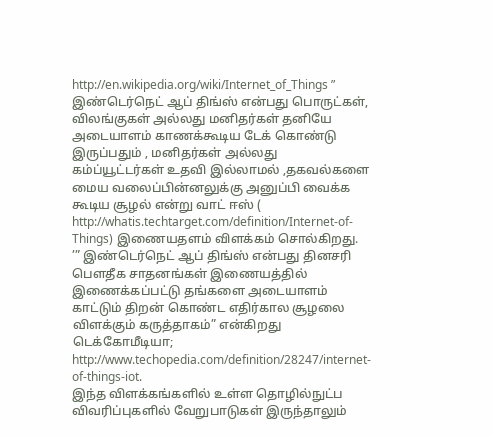http://en.wikipedia.org/wiki/Internet_of_Things ” இண்டெர்நெட் ஆப் திங்ஸ் என்பது பொருட்கள், விலங்குகள் அல்லது மனிதர்கள் தனியே அடையாளம் காணக்கூடிய டேக் கொண்டு இருப்பதும் , மனிதர்கள் அல்லது கம்ப்யூட்டர்கள் உதவி இல்லாமல் ,தகவல்களை மைய வலைப்பின்னலுக்கு அனுப்பி வைக்க கூடிய சூழல் என்று வாட் ஈஸ் ( http://whatis.techtarget.com/definition/Internet-of-Things) இணையதளம் விளக்கம் சொல்கிறது.
’” இண்டெர்நெட் ஆப் திங்ஸ் என்பது தினசரி பெளதீக சாதனங்கள் இணையத்தில் இணைக்கப்பட்டு தங்களை அடையாளம் காட்டும் திறன் கொண்ட எதிர்கால சூழலை விளக்கும் கருத்தாகம்” என்கிறது டெக்கோமீடியா; http://www.techopedia.com/definition/28247/internet-of-things-iot.
இந்த விளக்கங்களில் உள்ள தொழில்நுட்ப விவரிப்புகளில் வேறுபாடுகள் இருந்தாலும்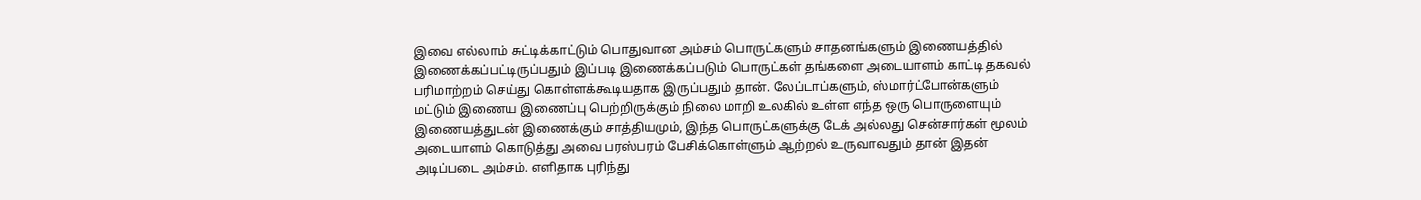இவை எல்லாம் சுட்டிக்காட்டும் பொதுவான அம்சம் பொருட்களும் சாதனங்களும் இணையத்தில் இணைக்கப்பட்டிருப்பதும் இப்படி இணைக்கப்படும் பொருட்கள் தங்களை அடையாளம் காட்டி தகவல் பரிமாற்றம் செய்து கொள்ளக்கூடியதாக இருப்பதும் தான். லேப்டாப்களும், ஸ்மார்ட்போன்களும் மட்டும் இணைய இணைப்பு பெற்றிருக்கும் நிலை மாறி உலகில் உள்ள எந்த ஒரு பொருளையும் இணையத்துடன் இணைக்கும் சாத்தியமும், இந்த பொருட்களுக்கு டேக் அல்லது சென்சார்கள் மூலம் அடையாளம் கொடுத்து அவை பரஸ்பரம் பேசிக்கொள்ளும் ஆற்றல் உருவாவதும் தான் இதன் அடிப்படை அம்சம். எளிதாக புரிந்து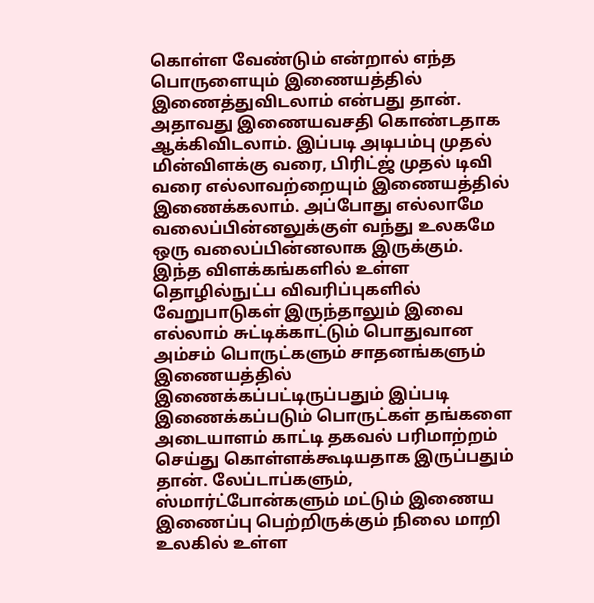கொள்ள வேண்டும் என்றால் எந்த பொருளையும் இணையத்தில் இணைத்துவிடலாம் என்பது தான். அதாவது இணையவசதி கொண்டதாக ஆக்கிவிடலாம். இப்படி அடிபம்பு முதல் மின்விளக்கு வரை, பிரிட்ஜ் முதல் டிவி வரை எல்லாவற்றையும் இணையத்தில் இணைக்கலாம். அப்போது எல்லாமே வலைப்பின்னலுக்குள் வந்து உலகமே ஒரு வலைப்பின்னலாக இருக்கும்.
இந்த விளக்கங்களில் உள்ள தொழில்நுட்ப விவரிப்புகளில் வேறுபாடுகள் இருந்தாலும் இவை எல்லாம் சுட்டிக்காட்டும் பொதுவான அம்சம் பொருட்களும் சாதனங்களும் இணையத்தில் இணைக்கப்பட்டிருப்பதும் இப்படி இணைக்கப்படும் பொருட்கள் தங்களை அடையாளம் காட்டி தகவல் பரிமாற்றம் செய்து கொள்ளக்கூடியதாக இருப்பதும் தான். லேப்டாப்களும், ஸ்மார்ட்போன்களும் மட்டும் இணைய இணைப்பு பெற்றிருக்கும் நிலை மாறி உலகில் உள்ள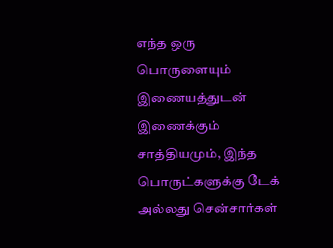எந்த ஒரு பொருளையும் இணையத்துடன் இணைக்கும் சாத்தியமும், இந்த பொருட்களுக்கு டேக் அல்லது சென்சார்கள்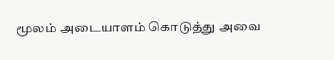மூலம் அடையாளம் கொடுத்து அவை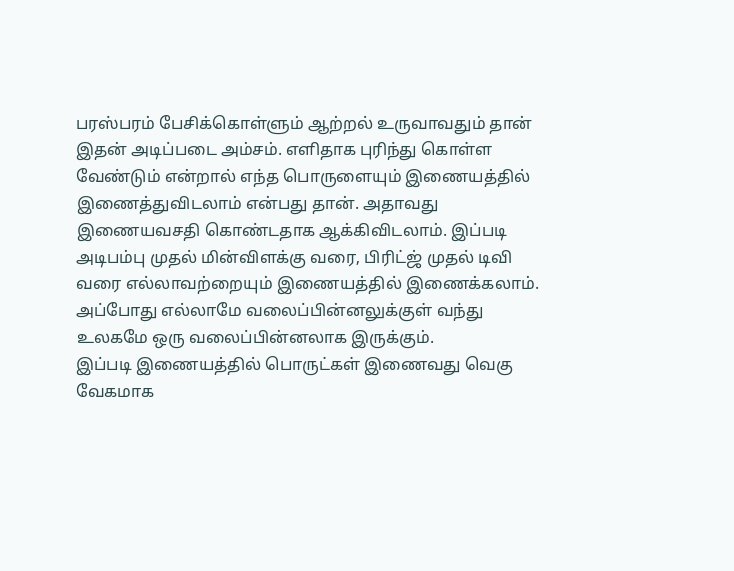பரஸ்பரம் பேசிக்கொள்ளும் ஆற்றல் உருவாவதும் தான் இதன் அடிப்படை அம்சம். எளிதாக புரிந்து கொள்ள வேண்டும் என்றால் எந்த பொருளையும் இணையத்தில் இணைத்துவிடலாம் என்பது தான். அதாவது இணையவசதி கொண்டதாக ஆக்கிவிடலாம். இப்படி அடிபம்பு முதல் மின்விளக்கு வரை, பிரிட்ஜ் முதல் டிவி வரை எல்லாவற்றையும் இணையத்தில் இணைக்கலாம். அப்போது எல்லாமே வலைப்பின்னலுக்குள் வந்து உலகமே ஒரு வலைப்பின்னலாக இருக்கும்.
இப்படி இணையத்தில் பொருட்கள் இணைவது வெகு வேகமாக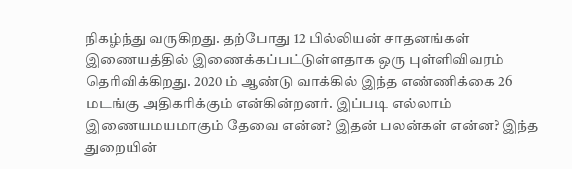நிகழ்ந்து வருகிறது. தற்போது 12 பில்லியன் சாதனங்கள் இணையத்தில் இணைக்கப்பட்டுள்ளதாக ஒரு புள்ளிவிவரம் தெரிவிக்கிறது. 2020 ம் ஆண்டு வாக்கில் இந்த எண்ணிக்கை 26 மடங்கு அதிகரிக்கும் என்கின்றனர். இப்படி எல்லாம் இணையமயமாகும் தேவை என்ன? இதன் பலன்கள் என்ன? இந்த துறையின்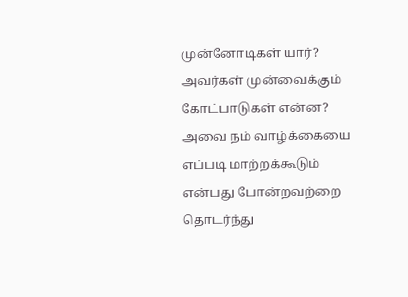முன்னோடிகள் யார்? அவர்கள் முன்வைக்கும் கோட்பாடுகள் என்ன? அவை நம் வாழ்க்கையை எப்படி மாற்றக்கூடும் என்பது போன்றவற்றை தொடர்ந்து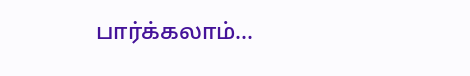பார்க்கலாம்…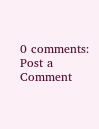0 comments:
Post a Comment